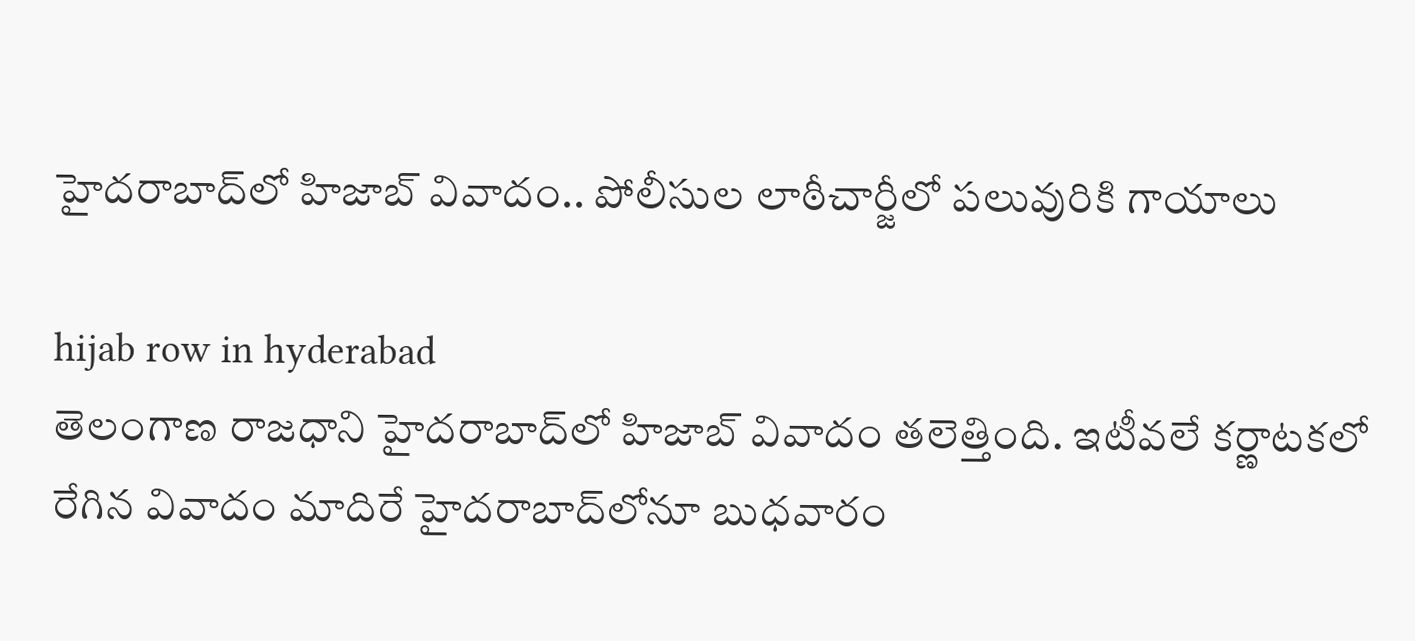హైద‌రాబాద్‌లో హిజాబ్ వివాదం.. పోలీసుల లాఠీచార్జీలో ప‌లువురికి గాయాలు

hijab row in hyderabad
తెలంగాణ రాజ‌ధాని హైద‌రాబాద్‌లో హిజాబ్ వివాదం తలెత్తింది. ఇటీవ‌లే క‌ర్ణాట‌క‌లో రేగిన వివాదం మాదిరే హైద‌రాబాద్‌లోనూ బుధ‌వారం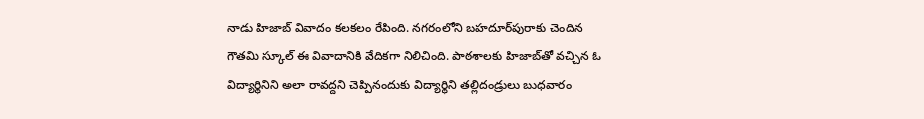నాడు హిజాబ్ వివాదం కలకలం రేపింది. న‌గ‌రంలోని బ‌హ‌దూర్‌పురాకు చెందిన గౌత‌మి స్కూల్ ఈ వివాదానికి వేదిక‌గా నిలిచింది. పాఠశాల‌కు హిజాబ్‌తో వ‌చ్చిన ఓ విద్యార్థినిని అలా రావ‌ద్ద‌ని చెప్పినందుకు విద్యార్థిని త‌ల్లిదండ్రులు బుధ‌వారం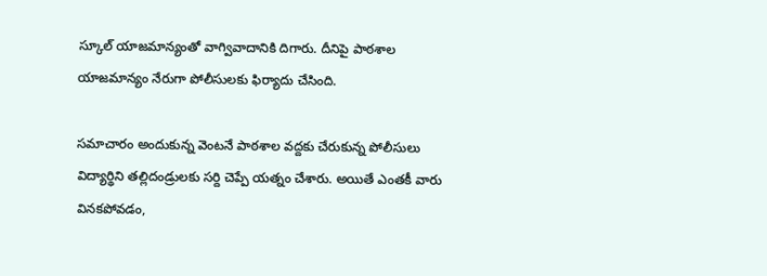స్కూల్ యాజ‌మాన్యంతో వాగ్వివాదానికి దిగారు. దీనిపై పాఠ‌శాల యాజమాన్యం నేరుగా పోలీసుల‌కు ఫిర్యాదు చేసింది.

స‌మాచారం అందుకున్న వెంట‌నే పాఠ‌శాల వ‌ద్ద‌కు చేరుకున్న పోలీసులు విద్యార్థిని త‌ల్లిదండ్రుల‌కు స‌ర్ది చెప్పే య‌త్నం చేశారు. అయితే ఎంత‌కీ వారు విన‌క‌పోవ‌డం,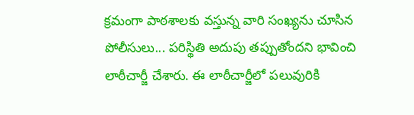క్ర‌మంగా పాఠ‌శాల‌కు వ‌స్తున్న వారి సంఖ్య‌ను చూసిన పోలీసులు... ప‌రిస్థితి అదుపు త‌ప్పుతోంద‌ని భావించి లాఠీచార్జీ చేశారు. ఈ లాఠీచార్జీలో ప‌లువురికి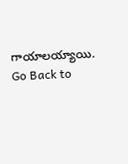గాయాల‌య్యాయి.
Go Back to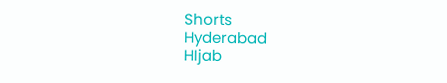Shorts
Hyderabad
HIjab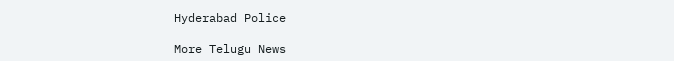Hyderabad Police

More Telugu News